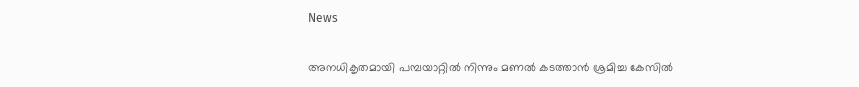News

അനധികൃതമായി പമ്പയാറ്റിൽ നിന്നും മണൽ കടത്താൻ ശ്രമിച്ച കേസിൽ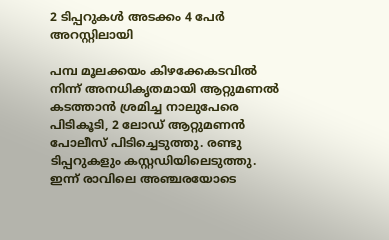2 ടിപ്പറുകൾ അടക്കം 4 പേർ അറസ്റ്റിലായി

പമ്പ മൂലക്കയം കിഴക്കേകടവിൽ നിന്ന് അനധികൃതമായി ആറ്റുമണൽ കടത്താൻ ശ്രമിച്ച നാലുപേരെ പിടികൂടി, 2 ലോഡ് ആറ്റുമണൻ പോലീസ് പിടിച്ചെടുത്തു. രണ്ടു
ടിപ്പറുകളും കസ്റ്റഡിയിലെടുത്തു. ഇന്ന് രാവിലെ അഞ്ചരയോടെ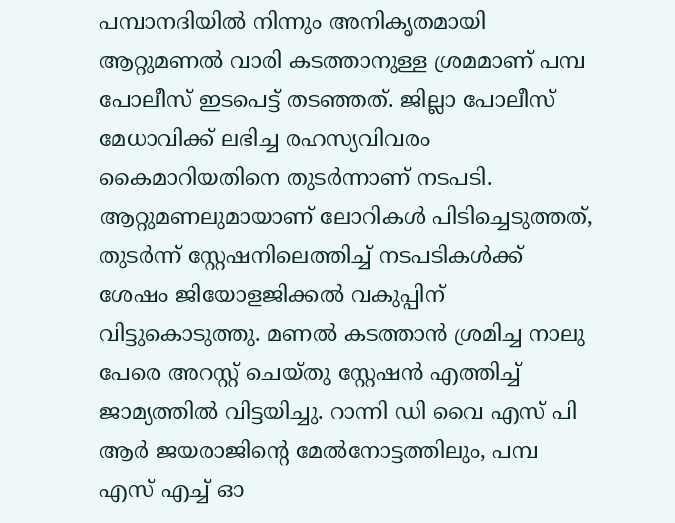പമ്പാനദിയിൽ നിന്നും അനികൃതമായി ആറ്റുമണൽ വാരി കടത്താനുള്ള ശ്രമമാണ് പമ്പ പോലീസ് ഇടപെട്ട് തടഞ്ഞത്. ജില്ലാ പോലീസ് മേധാവിക്ക് ലഭിച്ച രഹസ്യവിവരം കൈമാറിയതിനെ തുടർന്നാണ് നടപടി. ആറ്റുമണലുമായാണ്‌ ലോറികൾ പിടിച്ചെടുത്തത്, തുടർന്ന് സ്റ്റേഷനിലെത്തിച്ച് നടപടികൾക്ക് ശേഷം ജിയോളജിക്കൽ വകുപ്പിന് വിട്ടുകൊടുത്തു. മണൽ കടത്താൻ ശ്രമിച്ച നാലു പേരെ അറസ്റ്റ് ചെയ്തു സ്റ്റേഷൻ എത്തിച്ച് ജാമ്യത്തിൽ വിട്ടയിച്ചു. റാന്നി ഡി വൈ എസ് പി ആർ ജയരാജിന്റെ മേൽനോട്ടത്തിലും, പമ്പ എസ് എച്ച് ഓ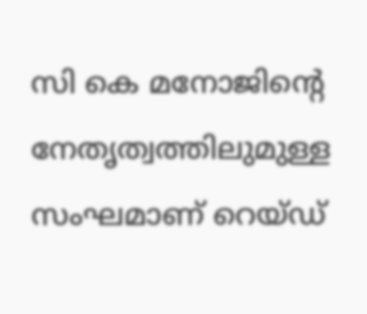സി കെ മനോജിന്റെ നേതൃത്വത്തിലുമുള്ള സംഘമാണ് റെയ്‌ഡ്‌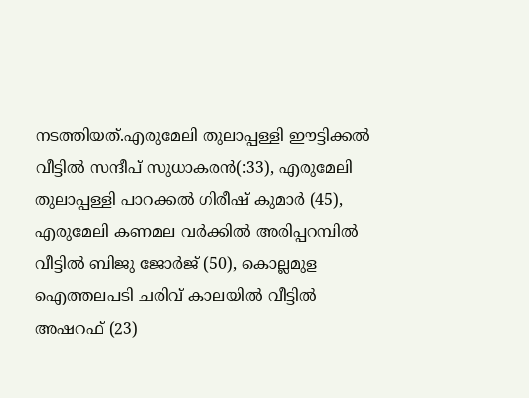നടത്തിയത്.എരുമേലി തുലാപ്പള്ളി ഈട്ടിക്കൽ വീട്ടിൽ സന്ദീപ് സുധാകരൻ(:33), എരുമേലി തുലാപ്പള്ളി പാറക്കൽ ഗിരീഷ് കുമാർ (45), എരുമേലി കണമല വർക്കിൽ അരിപ്പറമ്പിൽ വീട്ടിൽ ബിജു ജോർജ് (50), കൊല്ലമുള
ഐത്തലപടി ചരിവ് കാലയിൽ വീട്ടിൽ
അഷറഫ് (23)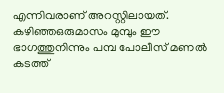എന്നിവരാണ് അറസ്റ്റിലായത്. കഴിഞ്ഞഒരുമാസം മുമ്പും ഈ ഭാഗത്തുനിന്നും പമ്പ പോലീസ് മണൽ കടത്ത്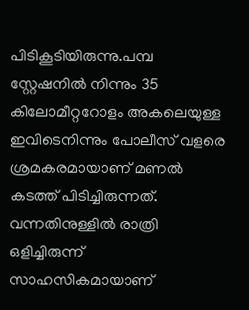പിടികൂടിയിരുന്നു.പമ്പ സ്റ്റേഷനിൽ നിന്നും 35 കിലോമീറ്ററോളം അകലെയുള്ള ഇവിടെനിന്നും പോലീസ് വളരെ ശ്രമകരമായാണ് മണൽ കടത്ത് പിടിച്ചിരുന്നത്. വന്നതിനുള്ളിൽ രാത്രി ഒളിച്ചിരുന്ന് സാഹസികമായാണ്‌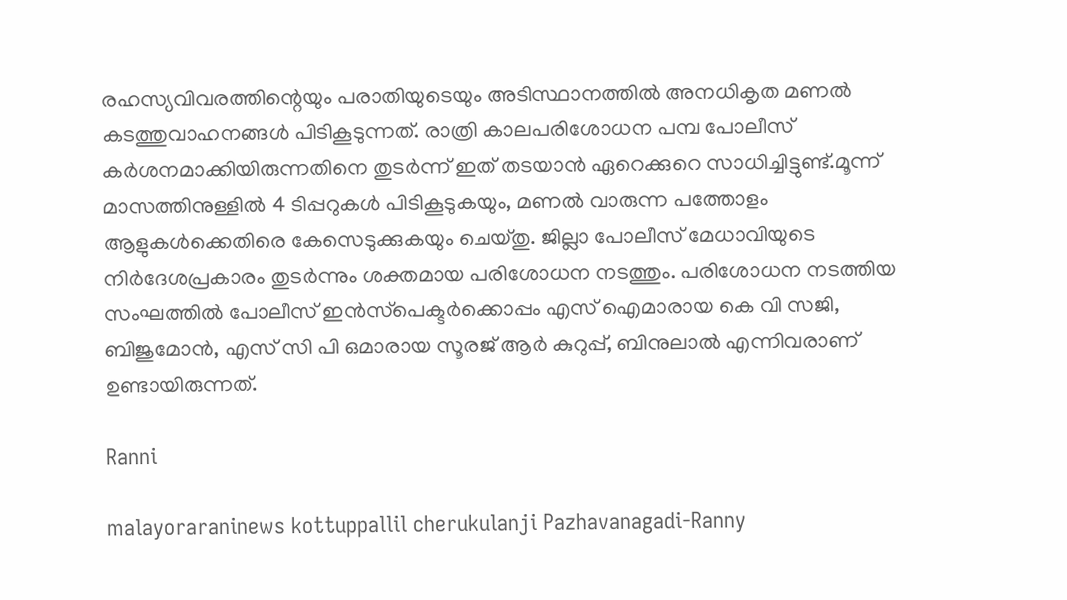രഹസ്യവിവരത്തിന്റെയും പരാതിയുടെയും അടിസ്ഥാനത്തിൽ അനധികൃത മണൽ കടത്തുവാഹനങ്ങൾ പിടികൂടുന്നത്. രാത്രി കാലപരിശോധന പമ്പ പോലീസ് കർശനമാക്കിയിരുന്നതിനെ തുടർന്ന് ഇത് തടയാൻ ഏറെക്കുറെ സാധിച്ചിട്ടുണ്ട്.മൂന്ന് മാസത്തിനുള്ളിൽ 4 ടിപ്പറുകൾ പിടികൂടുകയും, മണൽ വാരുന്ന പത്തോളം ആളുകൾക്കെതിരെ കേസെടുക്കുകയും ചെയ്തു. ജില്ലാ പോലീസ് മേധാവിയുടെ നിർദേശപ്രകാരം തുടർന്നും ശക്തമായ പരിശോധന നടത്തും. പരിശോധന നടത്തിയ സംഘത്തിൽ പോലീസ് ഇൻസ്‌പെക്ടർക്കൊപ്പം എസ് ഐമാരായ കെ വി സജി, ബിജുമോൻ, എസ് സി പി ഒമാരായ സൂരജ് ആർ കുറുപ്പ്, ബിനുലാൽ എന്നിവരാണ് ഉണ്ടായിരുന്നത്.

Ranni

malayoraraninews kottuppallil cherukulanji Pazhavanagadi-Ranny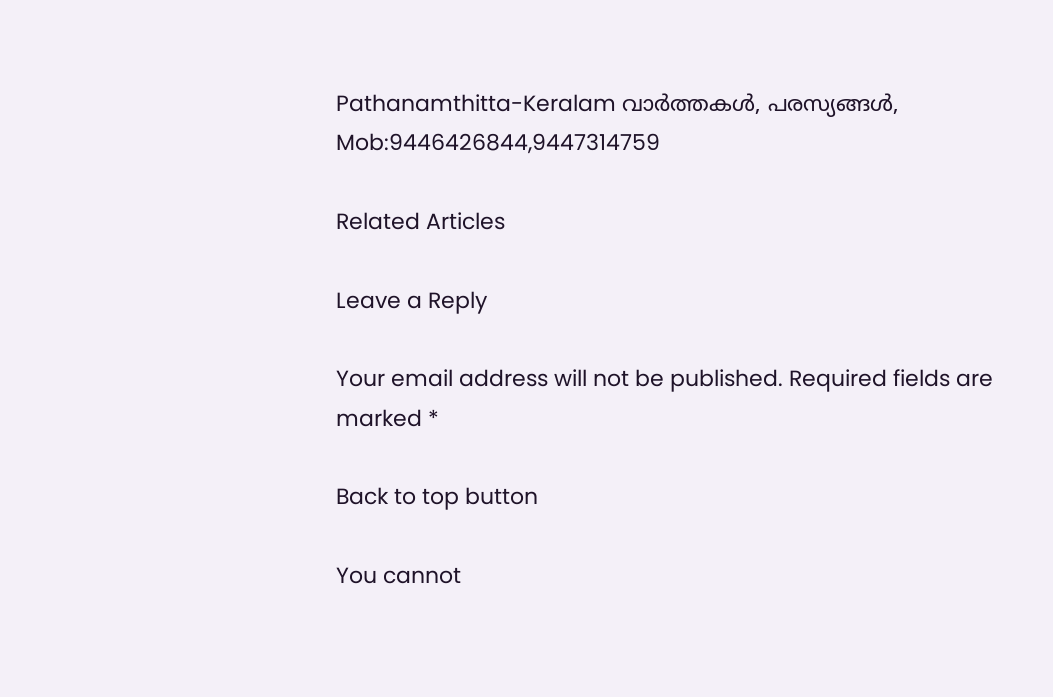Pathanamthitta-Keralam വാർത്തകൾ, പരസ്യങ്ങൾ, Mob:9446426844,9447314759

Related Articles

Leave a Reply

Your email address will not be published. Required fields are marked *

Back to top button

You cannot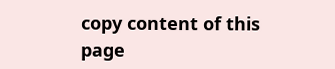copy content of this page